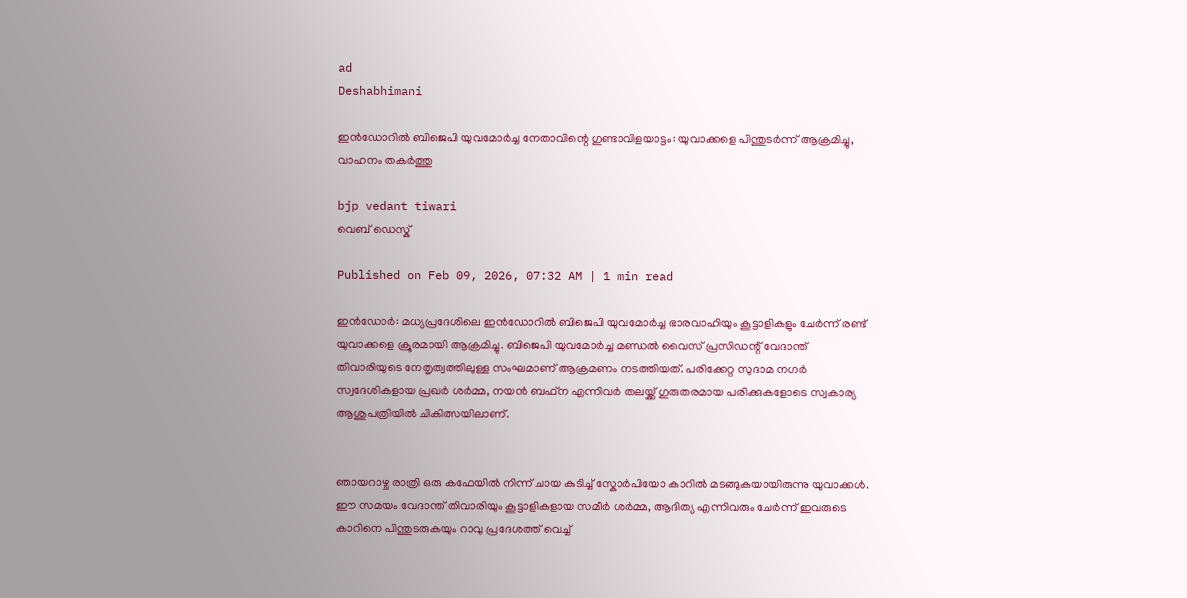ad
Deshabhimani

ഇൻഡോറിൽ ബിജെപി യുവമോർച്ച നേതാവിന്റെ ഗുണ്ടാവിളയാട്ടം: യുവാക്കളെ പിന്തുടർന്ന് ആക്രമിച്ചു, വാഹനം തകർത്തു

bjp vedant tiwari
വെബ് ഡെസ്ക്

Published on Feb 09, 2026, 07:32 AM | 1 min read

ഇൻഡോർ: മധ്യപ്രദേശിലെ ഇൻഡോറിൽ ബിജെപി യുവമോർച്ച ഭാരവാഹിയും കൂട്ടാളികളും ചേർന്ന് രണ്ട് യുവാക്കളെ ക്രൂരമായി ആക്രമിച്ചു. ബിജെപി യുവമോർച്ച മണ്ഡൽ വൈസ് പ്രസിഡന്റ് വേദാന്ത് തിവാരിയുടെ നേതൃത്വത്തിലുള്ള സംഘമാണ് ആക്രമണം നടത്തിയത്. പരിക്കേറ്റ സുദാമ നഗർ സ്വദേശികളായ പ്രഖർ ശർമ്മ, നയൻ ബഫ്‌ന എന്നിവർ തലയ്ക്ക് ഗുരുതരമായ പരിക്കുകളോടെ സ്വകാര്യ ആശുപത്രിയിൽ ചികിത്സയിലാണ്.


ഞായറാഴ്ച രാത്രി ഒരു കഫേയിൽ നിന്ന് ചായ കുടിച്ച് സ്കോർപിയോ കാറിൽ മടങ്ങുകയായിരുന്നു യുവാക്കൾ. ഈ സമയം വേദാന്ത് തിവാരിയും കൂട്ടാളികളായ സമീർ ശർമ്മ, ആദിത്യ എന്നിവരും ചേർന്ന് ഇവരുടെ കാറിനെ പിന്തുടരുകയും റാവു പ്രദേശത്ത് വെച്ച്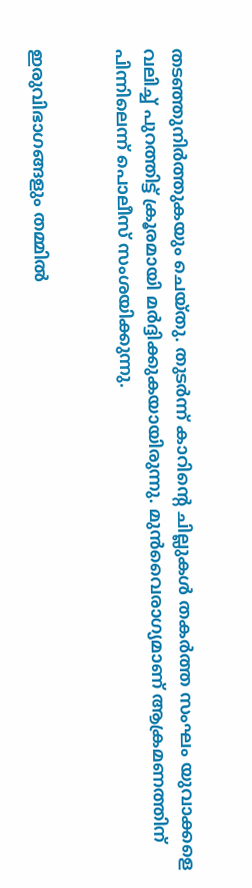തടഞ്ഞുനിർത്തുകയും ചെയ്തു. തുടർന്ന് കാറിന്റെ ചില്ലുകൾ തകർത്ത സംഘം യുവാക്കളെ വലിച്ച് പുറത്തിട്ട് ക്രൂരമായി മർദ്ദിക്കുകയായിരുന്നു. മുൻവൈരാഗ്യമാണ് ആക്രമണത്തിന് പിന്നിലെന്ന് പൊലീസ് സംശയിക്കുന്നു.


ഇരുവിഭാഗങ്ങളും തമ്മിൽ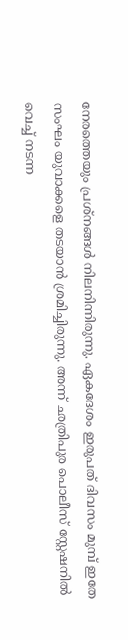നേരത്തെയും പ്രശ്നങ്ങൾ നിലനിന്നിരുന്നു. ഏകദേശം ഇരുപത് ദിവസം മുമ്പ് ഇതേ സംഘം യുവാക്കളെ തടയാൻ ശ്രമിച്ചിരുന്നു. അന്ന് ഛത്രിപുര പൊലീസ് സ്റ്റേഷനിൽ വെച്ച് നടന്ന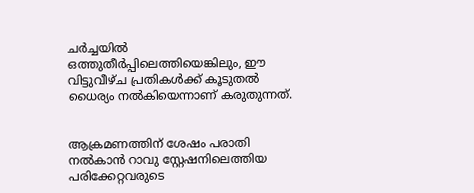ചർച്ചയിൽ ഒത്തുതീർപ്പിലെത്തിയെങ്കിലും, ഈ വിട്ടുവീഴ്ച പ്രതികൾക്ക് കൂടുതൽ ധൈര്യം നൽകിയെന്നാണ് കരുതുന്നത്.


ആക്രമണത്തിന് ശേഷം പരാതി നൽകാൻ റാവു സ്റ്റേഷനിലെത്തിയ പരിക്കേറ്റവരുടെ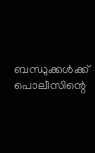ബന്ധുക്കൾക്ക് പൊലീസിന്റെ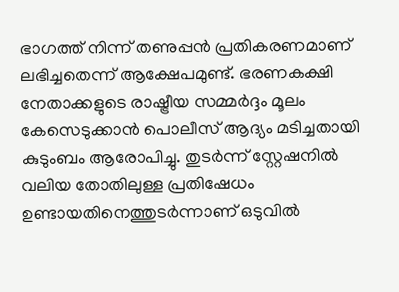ഭാഗത്ത് നിന്ന് തണുപ്പൻ പ്രതികരണമാണ് ലഭിച്ചതെന്ന് ആക്ഷേപമുണ്ട്. ഭരണകക്ഷി നേതാക്കളുടെ രാഷ്ട്രീയ സമ്മർദ്ദം മൂലം കേസെടുക്കാൻ പൊലീസ് ആദ്യം മടിച്ചതായി കുടുംബം ആരോപിച്ചു. തുടർന്ന് സ്റ്റേഷനിൽ വലിയ തോതിലുള്ള പ്രതിഷേധം ഉണ്ടായതിനെത്തുടർന്നാണ് ഒടുവിൽ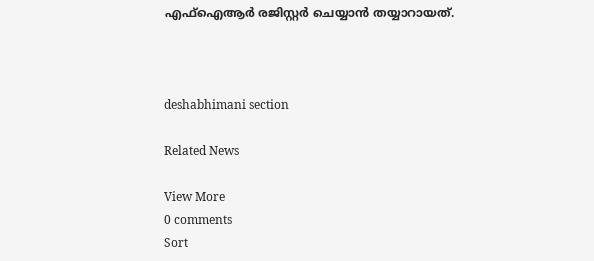എഫ്ഐആർ രജിസ്റ്റർ ചെയ്യാൻ തയ്യാറായത്.



deshabhimani section

Related News

View More
0 comments
Sort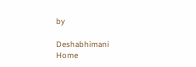by

Deshabhimani
Home